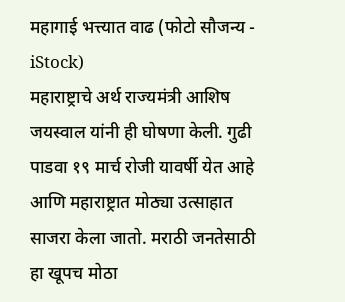महागाई भत्त्यात वाढ (फोटो सौजन्य - iStock)
महाराष्ट्राचे अर्थ राज्यमंत्री आशिष जयस्वाल यांनी ही घोषणा केली. गुढी पाडवा १९ मार्च रोजी यावर्षी येत आहे आणि महाराष्ट्रात मोठ्या उत्साहात साजरा केला जातो. मराठी जनतेसाठी हा खूपच मोठा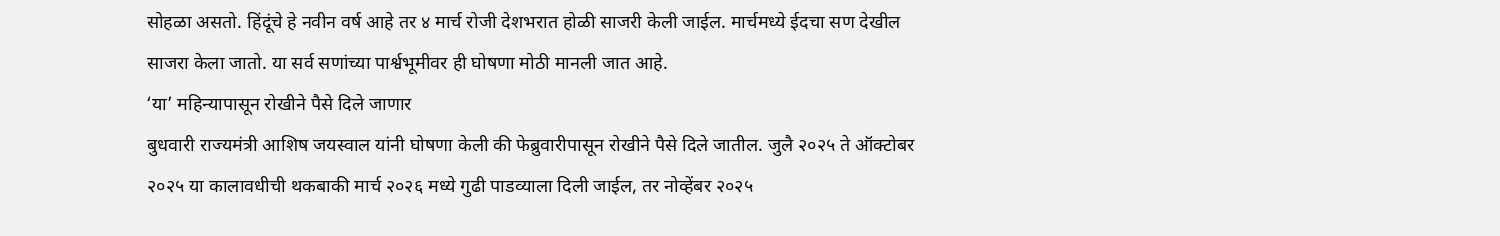सोहळा असतो. हिंदूंचे हे नवीन वर्ष आहे तर ४ मार्च रोजी देशभरात होळी साजरी केली जाईल. मार्चमध्ये ईदचा सण देखील साजरा केला जातो. या सर्व सणांच्या पार्श्वभूमीवर ही घोषणा मोठी मानली जात आहे.
‘या’ महिन्यापासून रोखीने पैसे दिले जाणार
बुधवारी राज्यमंत्री आशिष जयस्वाल यांनी घोषणा केली की फेब्रुवारीपासून रोखीने पैसे दिले जातील. जुलै २०२५ ते ऑक्टोबर २०२५ या कालावधीची थकबाकी मार्च २०२६ मध्ये गुढी पाडव्याला दिली जाईल, तर नोव्हेंबर २०२५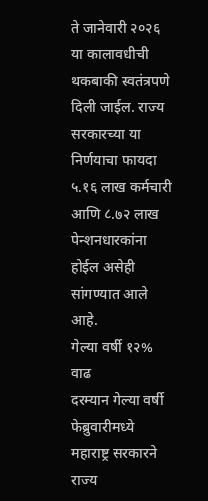ते जानेवारी २०२६ या कालावधीची थकबाकी स्वतंत्रपणे दिली जाईल. राज्य सरकारच्या या निर्णयाचा फायदा ५.१६ लाख कर्मचारी आणि ८.७२ लाख पेन्शनधारकांना होईल असेही सांगण्यात आले आहे.
गेल्या वर्षी १२% वाढ
दरम्यान गेल्या वर्षी फेब्रुवारीमध्ये महाराष्ट्र सरकारने राज्य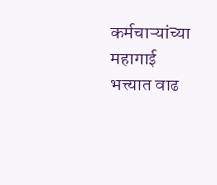कर्मचाऱ्यांच्या महागाई भत्त्यात वाढ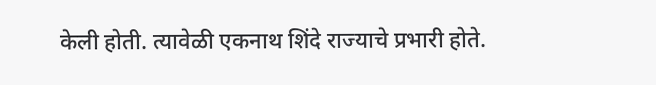केली होती. त्यावेळी एकनाथ शिंदे राज्याचे प्रभारी होते.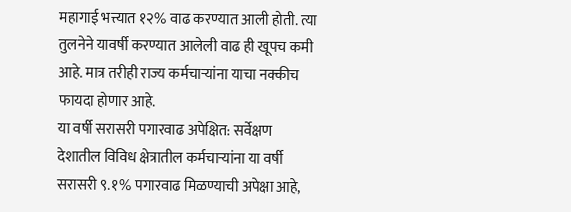महागाई भत्त्यात १२% वाढ करण्यात आली होती. त्या तुलनेने यावर्षी करण्यात आलेली वाढ ही खूपच कमी आहे. मात्र तरीही राज्य कर्मचाऱ्यांना याचा नक्कीच फायदा होणार आहे.
या वर्षी सरासरी पगारवाढ अपेक्षित: सर्वेक्षण
देशातील विविध क्षेत्रातील कर्मचाऱ्यांना या वर्षी सरासरी ९.१% पगारवाढ मिळण्याची अपेक्षा आहे,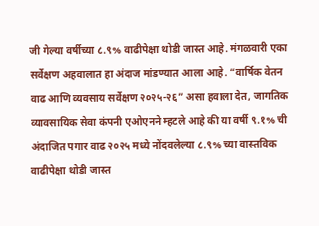जी गेल्या वर्षीच्या ८.९% वाढीपेक्षा थोडी जास्त आहे. मंगळवारी एका सर्वेक्षण अहवालात हा अंदाज मांडण्यात आला आहे. “वार्षिक वेतन वाढ आणि व्यवसाय सर्वेक्षण २०२५-२६” असा हवाला देत, जागतिक व्यावसायिक सेवा कंपनी एओएनने म्हटले आहे की या वर्षी ९.१% ची अंदाजित पगार वाढ २०२५ मध्ये नोंदवलेल्या ८.९% च्या वास्तविक वाढीपेक्षा थोडी जास्त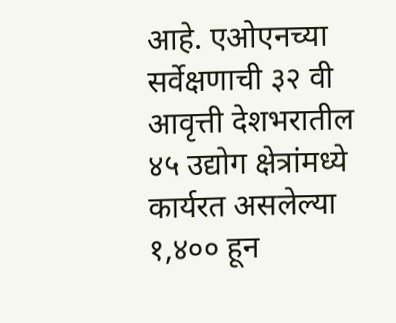आहे. एओएनच्या सर्वेक्षणाची ३२ वी आवृत्ती देशभरातील ४५ उद्योग क्षेत्रांमध्ये कार्यरत असलेल्या १,४०० हून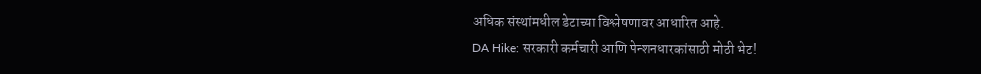अधिक संस्थांमधील डेटाच्या विश्लेषणावर आधारित आहे.
DA Hike: सरकारी कर्मचारी आणि पेन्शनधारकांसाठी मोठी भेट!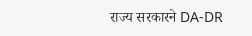राज्य सरकारने DA-DR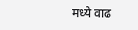मध्ये वाढ